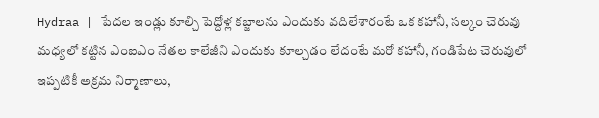Hydraa | పేదల ఇండ్లు కూల్చి పెద్దోళ్ల కబ్జాలను ఎందుకు వదిలేశారంటే ఒక కహానీ, సల్కం చెరువు మధ్యలో కట్టిన ఎంఐఎం నేతల కాలేజీని ఎందుకు కూల్చడం లేదంటే మరో కహానీ, గండిపేట చెరువులో ఇప్పటికీ అక్రమ నిర్మాణాలు,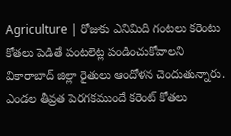Agriculture | రోజుకు ఎనిమిది గంటలు కరెంటు కోతలు పెడితే పంటలెట్ల పండించుకోవాలని వికారాబాద్ జిల్లా రైతులు ఆందోళన చెందుతున్నారు. ఎండల తీవ్రత పెరగకముందే కరెంట్ కోతలు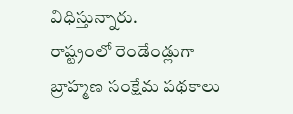విధిస్తున్నారు.
రాష్ట్రంలో రెండేండ్లుగా బ్రాహ్మణ సంక్షేమ పథకాలు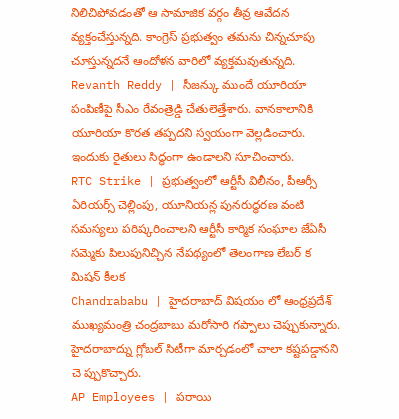నిలిచిపోవడంతో ఆ సామాజిక వర్గం తీవ్ర ఆవేదన వ్యక్తంచేస్తున్నది. కాంగ్రెస్ ప్రభుత్వం తమను చిన్నచూపు చూస్తున్నదనే ఆందోళన వారిలో వ్యక్తమవుతున్నది.
Revanth Reddy | సీజన్కు ముందే యూరియా పంపిణీపై సీఎం రేవంత్రెడ్డి చేతులెత్తేశారు. వానకాలానికి యూరియా కొరత తప్పదని స్వయంగా వెల్లడించారు. ఇందుకు రైతులు సిద్ధంగా ఉండాలని సూచించారు.
RTC Strike | ప్రభుత్వంలో ఆర్టీసీ విలీనం, పీఆర్సీ ఏరియర్స్ చెల్లింపు, యూనియన్ల పునరుద్ధరణ వంటి సమస్యలు పరిష్కరించాలని ఆర్టీసీ కార్మిక సంఘాల జేఏసీ సమ్మెకు పిలుపునిచ్చిన నేపథ్యంలో తెలంగాణ లేబర్ క మిషన్ కీలక
Chandrababu | హైదరాబాద్ విషయం లో ఆంధ్రప్రదేశ్ ముఖ్యమంత్రి చంద్రబాబు మరోసారి గప్పాలు చెప్పుకున్నారు. హైదరాబాద్ను గ్లోబల్ సిటీగా మార్చడంలో చాలా కష్టపడ్డానని చె ప్పుకొచ్చారు.
AP Employees | పరాయి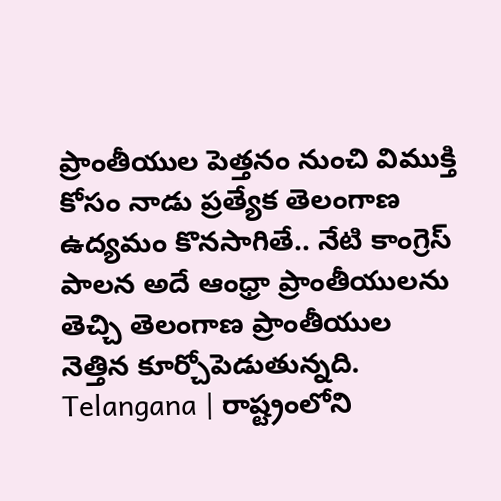ప్రాంతీయుల పెత్తనం నుంచి విముక్తి కోసం నాడు ప్రత్యేక తెలంగాణ ఉద్యమం కొనసాగితే.. నేటి కాంగ్రెస్ పాలన అదే ఆంధ్రా ప్రాంతీయులను తెచ్చి తెలంగాణ ప్రాంతీయుల నెత్తిన కూర్చోపెడుతున్నది.
Telangana | రాష్ట్రంలోని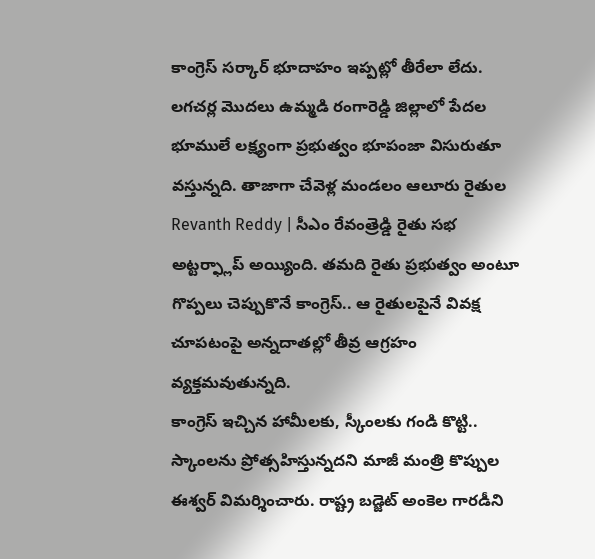కాంగ్రెస్ సర్కార్ భూదాహం ఇప్పట్లో తీరేలా లేదు. లగచర్ల మొదలు ఉమ్మడి రంగారెడ్డి జిల్లాలో పేదల భూములే లక్ష్యంగా ప్రభుత్వం భూపంజా విసురుతూ వస్తున్నది. తాజాగా చేవెళ్ల మండలం ఆలూరు రైతుల
Revanth Reddy | సీఎం రేవంత్రెడ్డి రైతు సభ అట్టర్ఫ్లాప్ అయ్యింది. తమది రైతు ప్రభుత్వం అంటూ గొప్పలు చెప్పుకొనే కాంగ్రెస్.. ఆ రైతులపైనే వివక్ష చూపటంపై అన్నదాతల్లో తీవ్ర ఆగ్రహం వ్యక్తమవుతున్నది.
కాంగ్రెస్ ఇచ్చిన హామీలకు, స్కీంలకు గండి కొట్టి.. స్కాంలను ప్రోత్సహిస్తున్నదని మాజీ మంత్రి కొప్పుల ఈశ్వర్ విమర్శించారు. రాష్ట్ర బడ్జెట్ అంకెల గారడీని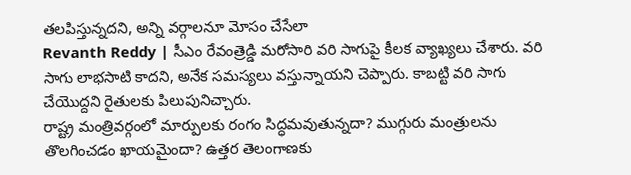తలపిస్తున్నదని, అన్ని వర్గాలనూ మోసం చేసేలా
Revanth Reddy | సీఎం రేవంత్రెడ్డి మరోసారి వరి సాగుపై కీలక వ్యాఖ్యలు చేశారు. వరి సాగు లాభసాటి కాదని, అనేక సమస్యలు వస్తున్నాయని చెప్పారు. కాబట్టి వరి సాగు చేయొద్దని రైతులకు పిలుపునిచ్చారు.
రాష్ట్ర మంత్రివర్గంలో మార్పులకు రంగం సిద్ధమవుతున్నదా? ముగ్గురు మంత్రులను తొలగించడం ఖాయమైందా? ఉత్తర తెలంగాణకు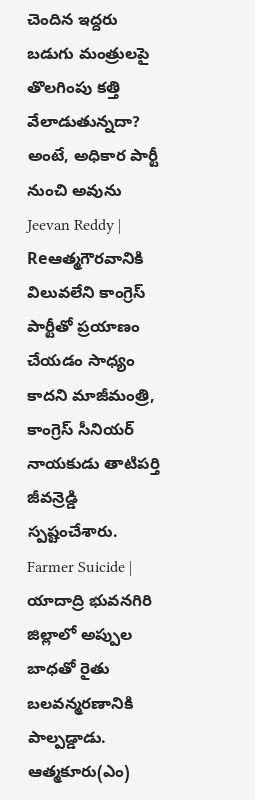చెందిన ఇద్దరు బడుగు మంత్రులపై తొలగింపు కత్తి వేలాడుతున్నదా? అంటే, అధికార పార్టీ నుంచి అవును
Jeevan Reddy | Reఆత్మగౌరవానికి విలువలేని కాంగ్రెస్ పార్టీతో ప్రయాణం చేయడం సాధ్యం కాదని మాజీమంత్రి, కాంగ్రెస్ సీనియర్ నాయకుడు తాటిపర్తి జీవన్రెడ్డి స్పష్టంచేశారు.
Farmer Suicide | యాదాద్రి భువనగిరి జిల్లాలో అప్పుల బాధతో రైతు బలవన్మరణానికి పాల్పడ్డాడు. ఆత్మకూరు(ఎం)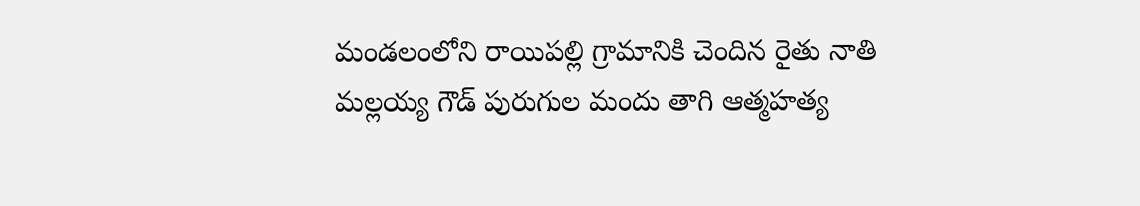మండలంలోని రాయిపల్లి గ్రామానికి చెందిన రైతు నాతి మల్లయ్య గౌడ్ పురుగుల మందు తాగి ఆత్మహత్య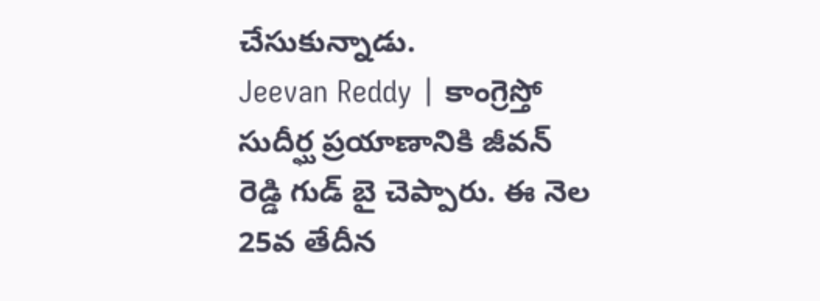చేసుకున్నాడు.
Jeevan Reddy | కాంగ్రెస్తో సుదీర్ఘ ప్రయాణానికి జీవన్ రెడ్డి గుడ్ బై చెప్పారు. ఈ నెల 25వ తేదీన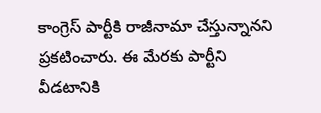కాంగ్రెస్ పార్టీకి రాజీనామా చేస్తున్నానని ప్రకటించారు. ఈ మేరకు పార్టీని వీడటానికి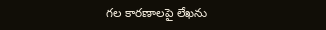గల కారణాలపై లేఖను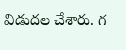విడుదల చేశారు. గ